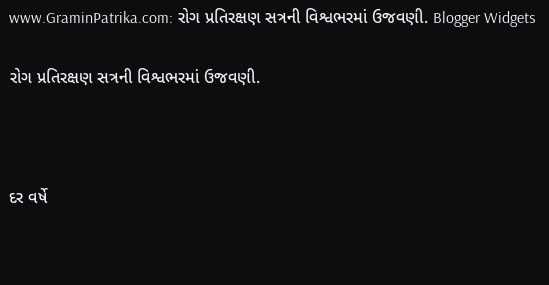www.GraminPatrika.com: રોગ પ્રતિરક્ષણ સત્રની વિશ્વભરમાં ઉજવણી. Blogger Widgets

રોગ પ્રતિરક્ષણ સત્રની વિશ્વભરમાં ઉજવણી.



દર વર્ષે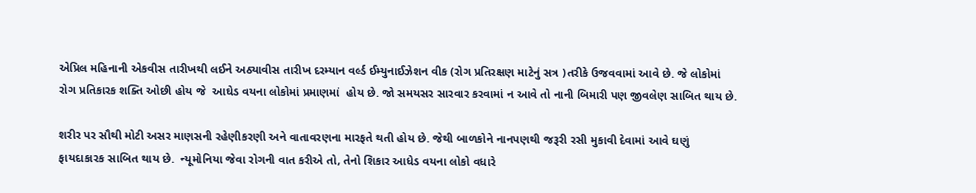એપ્રિલ મહિનાની એકવીસ તારીખથી લઈને અઠ્યાવીસ તારીખ દરમ્યાન વર્લ્ડ ઈમ્યુનાઈઝેશન વીક (રોગ પ્રતિરક્ષણ માટેનું સત્ર )તરીકે ઉજવવામાં આવે છે. જે લોકોમાં રોગ પ્રતિકારક શક્તિ ઓછી હોય જે  આઘેડ વયના લોકોમાં પ્રમાણમાં  હોય છે. જો સમયસર સારવાર કરવામાં ન આવે તો નાની બિમારી પણ જીવલેણ સાબિત થાય છે.

શરીર પર સૌથી મોટી અસર માણસની રહેણીકરણી અને વાતાવરણના મારફતે થતી હોય છે. જેથી બાળકોને નાનપણથી જરૂરી રસી મુકાવી દેવામાં આવે ઘણું ફાયદાકારક સાબિત થાય છે.  ન્યૂમોનિયા જેવા રોગની વાત કરીએ તો, તેનો શિકાર આધેડ વયના લોકો વધારે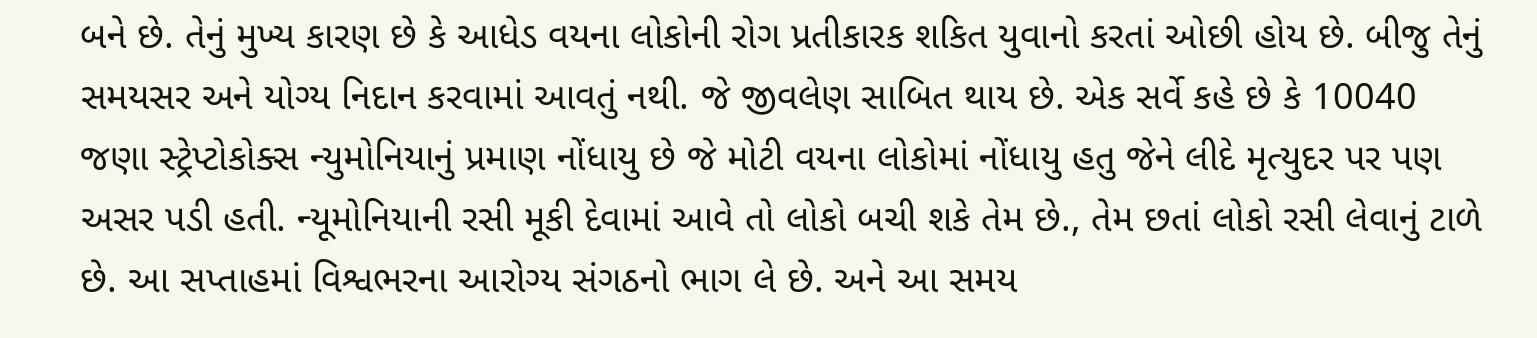બને છે. તેનું મુખ્ય કારણ છે કે આધેડ વયના લોકોની રોગ પ્રતીકારક શકિત યુવાનો કરતાં ઓછી હોય છે. બીજુ તેનું સમયસર અને યોગ્ય નિદાન કરવામાં આવતું નથી. જે જીવલેણ સાબિત થાય છે. એક સર્વે કહે છે કે 10040 જણા સ્ટ્રેપ્ટોકોક્સ ન્યુમોનિયાનું પ્રમાણ નોંધાયુ છે જે મોટી વયના લોકોમાં નોંધાયુ હતુ જેને લીદે મૃત્યુદર પર પણ અસર પડી હતી. ન્યૂમોનિયાની રસી મૂકી દેવામાં આવે તો લોકો બચી શકે તેમ છે., તેમ છતાં લોકો રસી લેવાનું ટાળે છે. આ સપ્તાહમાં વિશ્વભરના આરોગ્ય સંગઠનો ભાગ લે છે. અને આ સમય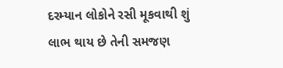દરમ્યાન લોકોને રસી મૂકવાથી શું લાભ થાય છે તેની સમજણ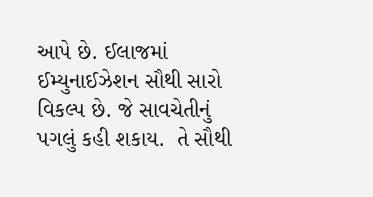આપે છે. ઈલાજમાં ઈમ્યુનાઈઝેશન સૌથી સારો વિકલ્પ છે. જે સાવચેતીનું પગલું કહી શકાય.  તે સૌથી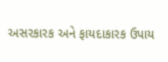અસરકારક અને ફાયદાકારક ઉપાય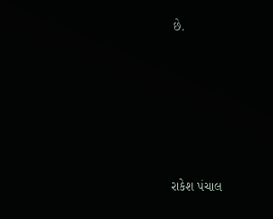છે.







રાકેશ પંચાલ